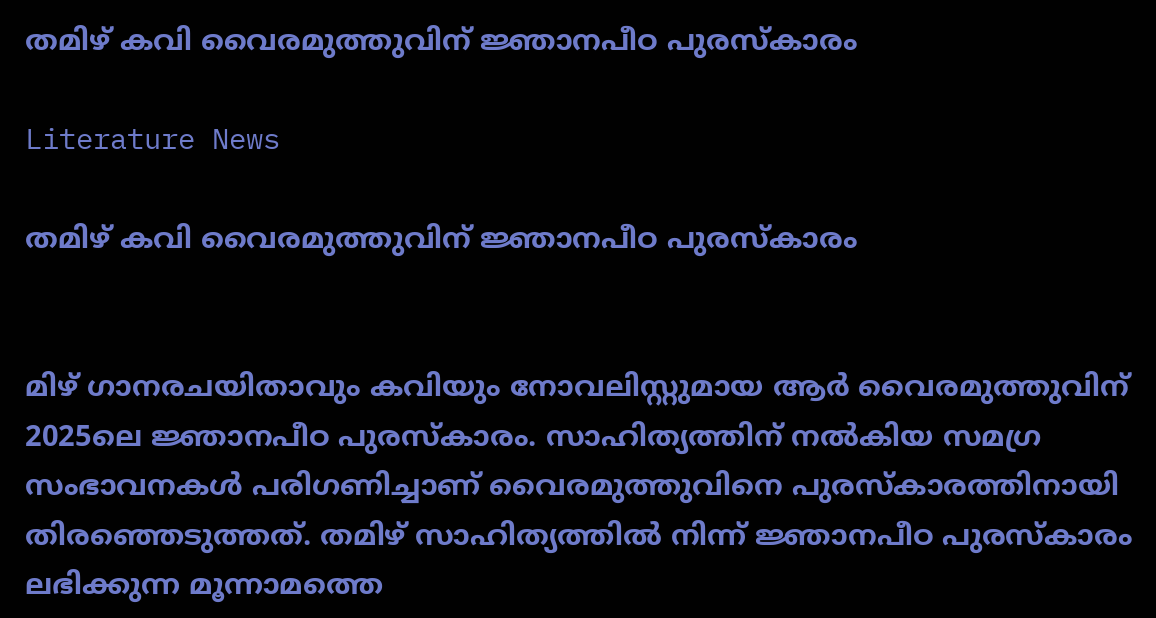തമിഴ് കവി വൈരമുത്തുവിന് ജ്ഞാനപീഠ പുരസ്‌കാരം

Literature News

തമിഴ് കവി വൈരമുത്തുവിന് ജ്ഞാനപീഠ പുരസ്‌കാരം


മിഴ് ഗാനരചയിതാവും കവിയും നോവലിസ്റ്റുമായ ആര്‍ വൈരമുത്തുവിന് 2025ലെ ജ്ഞാനപീഠ പുരസ്‌കാരം. സാഹിത്യത്തിന് നല്‍കിയ സമഗ്ര സംഭാവനകള്‍ പരിഗണിച്ചാണ് വൈരമുത്തുവിനെ പുരസ്‌കാരത്തിനായി തിരഞ്ഞെടുത്തത്. തമിഴ് സാഹിത്യത്തില്‍ നിന്ന് ജ്ഞാനപീഠ പുരസ്‌കാരം ലഭിക്കുന്ന മൂന്നാമത്തെ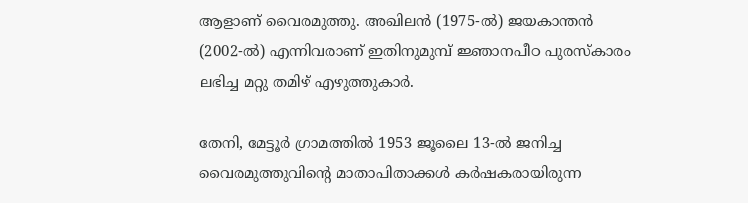ആളാണ് വൈരമുത്തു. അഖിലന്‍ (1975-ല്‍) ജയകാന്തന്‍ (2002-ല്‍) എന്നിവരാണ് ഇതിനുമുമ്പ് ജ്ഞാനപീഠ പുരസ്‌കാരം ലഭിച്ച മറ്റു തമിഴ് എഴുത്തുകാര്‍.

തേനി, മേട്ടൂര്‍ ഗ്രാമത്തില്‍ 1953 ജൂലൈ 13-ല്‍ ജനിച്ച വൈരമുത്തുവിന്റെ മാതാപിതാക്കള്‍ കര്‍ഷകരായിരുന്ന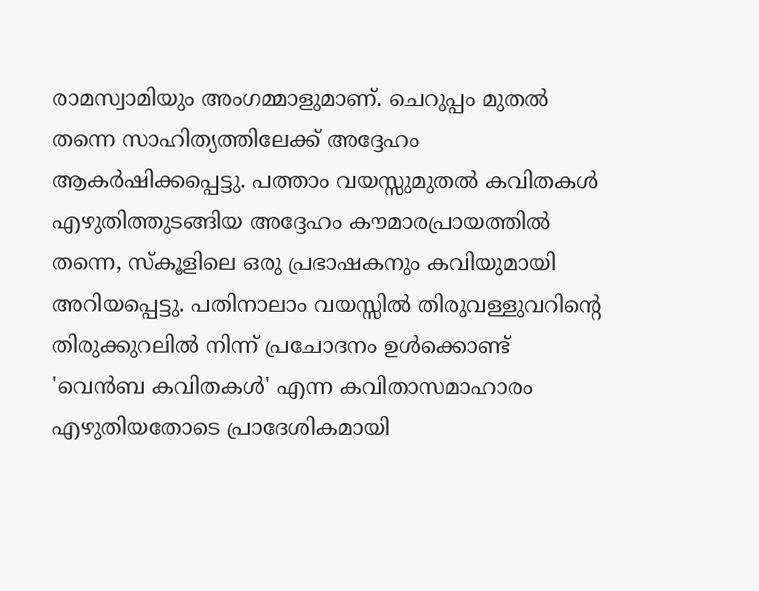രാമസ്വാമിയും അംഗമ്മാളുമാണ്. ചെറുപ്പം മുതല്‍ തന്നെ സാഹിത്യത്തിലേക്ക് അദ്ദേഹം ആകര്‍ഷിക്കപ്പെട്ടു. പത്താം വയസ്സുമുതല്‍ കവിതകള്‍ എഴുതിത്തുടങ്ങിയ അദ്ദേഹം കൗമാരപ്രായത്തില്‍ തന്നെ, സ്‌കൂളിലെ ഒരു പ്രഭാഷകനും കവിയുമായി അറിയപ്പെട്ടു. പതിനാലാം വയസ്സില്‍ തിരുവള്ളുവറിന്റെ തിരുക്കുറലില്‍ നിന്ന് പ്രചോദനം ഉള്‍ക്കൊണ്ട് 'വെന്‍ബ കവിതകള്‍' എന്ന കവിതാസമാഹാരം എഴുതിയതോടെ പ്രാദേശികമായി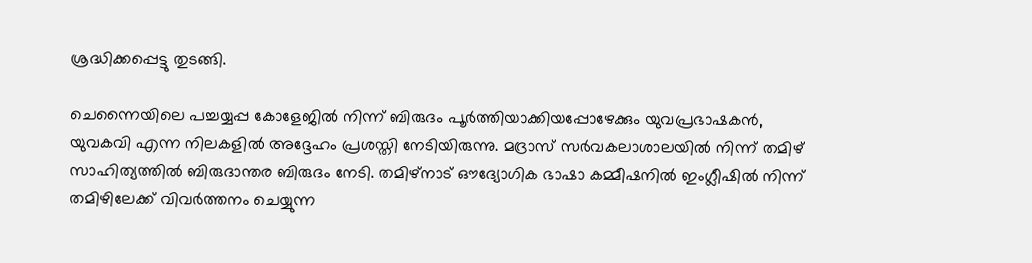ശ്രദ്ധിക്കപ്പെട്ടു തുടങ്ങി.

ചെന്നൈയിലെ പച്ചയ്യപ്പ കോളേജില്‍ നിന്ന് ബിരുദം പൂര്‍ത്തിയാക്കിയപ്പോഴേക്കും യുവപ്രഭാഷകന്‍, യുവകവി എന്ന നിലകളില്‍ അദ്ദേഹം പ്രശസ്തി നേടിയിരുന്നു. മദ്രാസ് സര്‍വകലാശാലയില്‍ നിന്ന് തമിഴ് സാഹിത്യത്തില്‍ ബിരുദാന്തര ബിരുദം നേടി. തമിഴ്നാട് ഔദ്യോഗിക ഭാഷാ കമ്മീഷനില്‍ ഇംഗ്ലീഷില്‍ നിന്ന് തമിഴിലേക്ക് വിവര്‍ത്തനം ചെയ്യുന്ന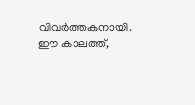വിവര്‍ത്തകനായി. ഈ കാലത്ത്,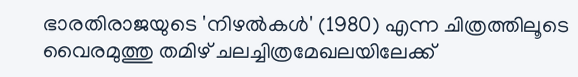ഭാരതിരാജയുടെ 'നിഴല്‍കള്‍' (1980) എന്ന ചിത്രത്തിലൂടെ വൈരമുത്തു തമിഴ് ചലച്ചിത്രമേഖലയിലേക്ക്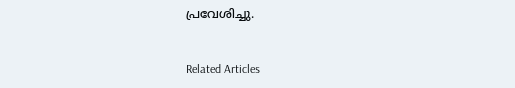പ്രവേശിച്ചു.


Related Articles